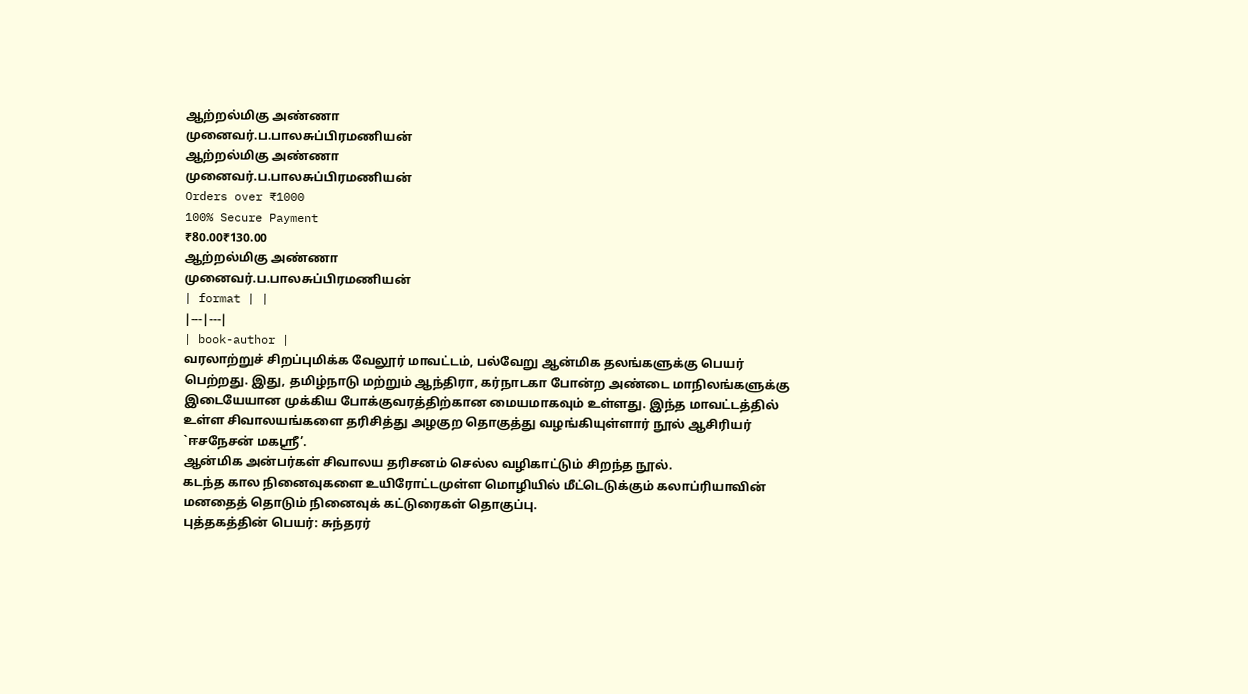ஆற்றல்மிகு அண்ணா
முனைவர்.ப.பாலசுப்பிரமணியன்
ஆற்றல்மிகு அண்ணா
முனைவர்.ப.பாலசுப்பிரமணியன்
Orders over ₹1000
100% Secure Payment
₹80.00₹130.00
ஆற்றல்மிகு அண்ணா
முனைவர்.ப.பாலசுப்பிரமணியன்
| format | |
|---|---|
| book-author |
வரலாற்றுச் சிறப்புமிக்க வேலூர் மாவட்டம், பல்வேறு ஆன்மிக தலங்களுக்கு பெயர் பெற்றது. இது, தமிழ்நாடு மற்றும் ஆந்திரா, கர்நாடகா போன்ற அண்டை மாநிலங்களுக்கு இடையேயான முக்கிய போக்குவரத்திற்கான மையமாகவும் உள்ளது. இந்த மாவட்டத்தில் உள்ள சிவாலயங்களை தரிசித்து அழகுற தொகுத்து வழங்கியுள்ளார் நூல் ஆசிரியர் `ஈசநேசன் மகஸ்ரீ’.
ஆன்மிக அன்பர்கள் சிவாலய தரிசனம் செல்ல வழிகாட்டும் சிறந்த நூல்.
கடந்த கால நினைவுகளை உயிரோட்டமுள்ள மொழியில் மீட்டெடுக்கும் கலாப்ரியாவின் மனதைத் தொடும் நினைவுக் கட்டுரைகள் தொகுப்பு.
புத்தகத்தின் பெயர்: சுந்தரர்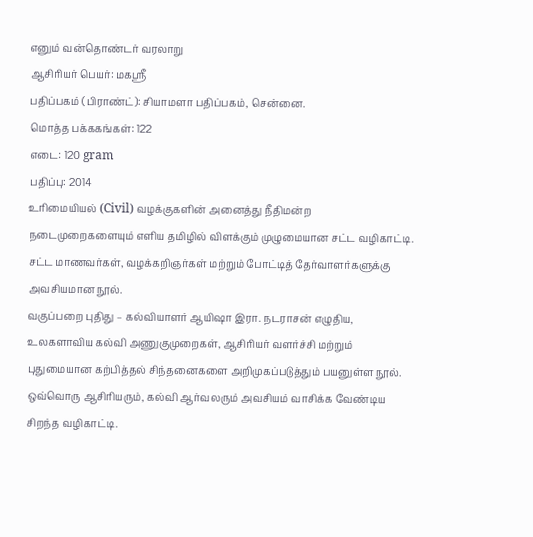எனும் வன்தொண்டர் வரலாறு
ஆசிரியர் பெயர்: மகஸ்ரீ
பதிப்பகம் (பிராண்ட்): சியாமளா பதிப்பகம், சென்னை.
மொத்த பக்ககங்கள்: 122
எடை: 120 gram
பதிப்பு: 2014
உரிமையியல் (Civil) வழக்குகளின் அனைத்து நீதிமன்ற நடைமுறைகளையும் எளிய தமிழில் விளக்கும் முழுமையான சட்ட வழிகாட்டி. சட்ட மாணவர்கள், வழக்கறிஞர்கள் மற்றும் போட்டித் தேர்வாளர்களுக்கு அவசியமான நூல்.
வகுப்பறை புதிது – கல்வியாளர் ஆயிஷா இரா. நடராசன் எழுதிய, உலகளாவிய கல்வி அணுகுமுறைகள், ஆசிரியர் வளர்ச்சி மற்றும் புதுமையான கற்பித்தல் சிந்தனைகளை அறிமுகப்படுத்தும் பயனுள்ள நூல். ஒவ்வொரு ஆசிரியரும், கல்வி ஆர்வலரும் அவசியம் வாசிக்க வேண்டிய சிறந்த வழிகாட்டி.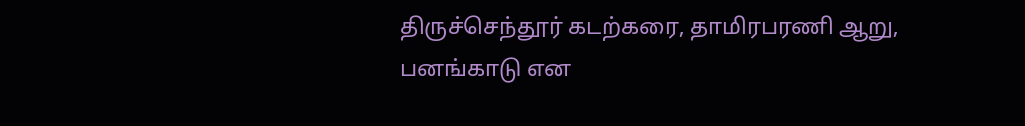திருச்செந்தூர் கடற்கரை, தாமிரபரணி ஆறு, பனங்காடு என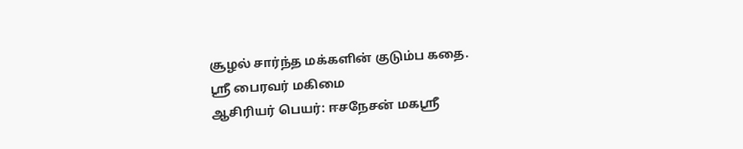சூழல் சார்ந்த மக்களின் குடும்ப கதை.
ஸ்ரீ பைரவர் மகிமை
ஆசிரியர் பெயர்: ஈசநேசன் மகஸ்ரீ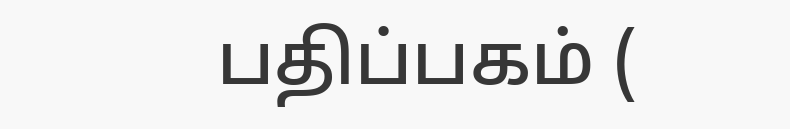பதிப்பகம் (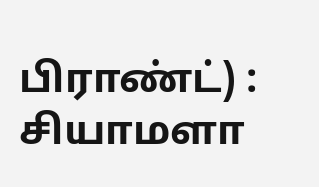பிராண்ட்) : சியாமளா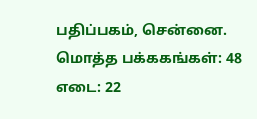பதிப்பகம், சென்னை.
மொத்த பக்ககங்கள்: 48
எடை: 22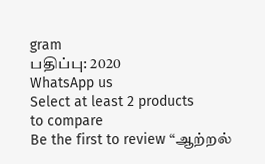gram
பதிப்பு: 2020
WhatsApp us
Select at least 2 products
to compare
Be the first to review “ஆற்றல்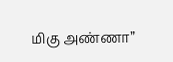மிகு அண்ணா”